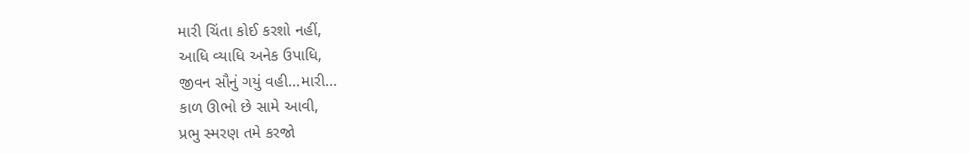મારી ચિંતા કોઈ કરશો નહીં,
આધિ વ્યાધિ અનેક ઉપાધિ,
જીવન સૌનું ગયું વહી...મારી...
કાળ ઊભો છે સામે આવી,
પ્રભુ સ્મરણ તમે કરજો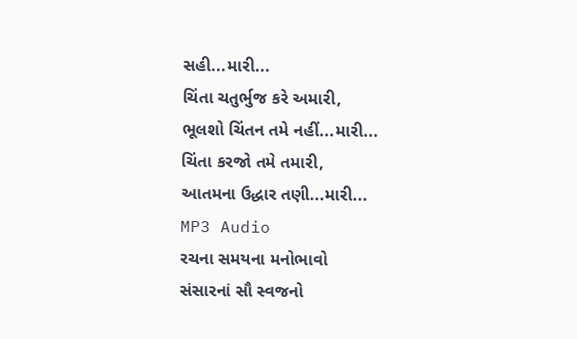સહી...મારી...
ચિંતા ચતુર્ભુજ કરે અમારી,
ભૂલશો ચિંતન તમે નહીં...મારી...
ચિંતા કરજો તમે તમારી,
આતમના ઉદ્ધાર તણી...મારી...
MP3 Audio
રચના સમયના મનોભાવો
સંસારનાં સૌ સ્વજનો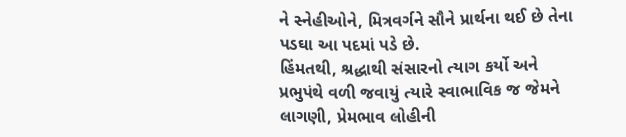ને સ્નેહીઓને, મિત્રવર્ગને સૌને પ્રાર્થના થઈ છે તેના પડઘા આ પદમાં પડે છે.
હિંમતથી, શ્રદ્ધાથી સંસારનો ત્યાગ કર્યો અને પ્રભુપંથે વળી જવાયું ત્યારે સ્વાભાવિક જ જેમને લાગણી, પ્રેમભાવ લોહીની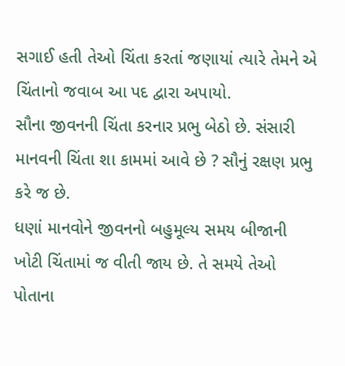સગાઈ હતી તેઓ ચિંતા કરતાં જણાયાં ત્યારે તેમને એ ચિંતાનો જવાબ આ પદ દ્વારા અપાયો.
સૌના જીવનની ચિંતા કરનાર પ્રભુ બેઠો છે. સંસારી માનવની ચિંતા શા કામમાં આવે છે ? સૌનું રક્ષણ પ્રભુ કરે જ છે.
ધણાં માનવોને જીવનનો બહુમૂલ્ય સમય બીજાની ખોટી ચિંતામાં જ વીતી જાય છે. તે સમયે તેઓ પોતાના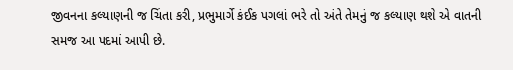જીવનના કલ્યાણની જ ચિંતા કરી, પ્રભુમાર્ગે કંઈક પગલાં ભરે તો અંતે તેમનું જ કલ્યાણ થશે એ વાતની સમજ આ પદમાં આપી છે.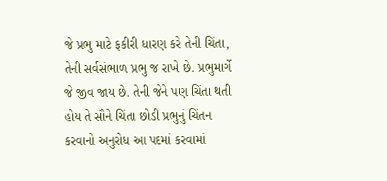જે પ્રભુ માટે ફકીરી ધારણ કરે તેની ચિંતા, તેની સર્વસંભાળ પ્રભુ જ રાખે છે. પ્રભુમાર્ગે જે જીવ જાય છે. તેની જેને પણ ચિંતા થતી હોય તે સૌને ચિંતા છોડી પ્રભુનું ચિંતન કરવાનો અનુરોધ આ પદમાં કરવામાં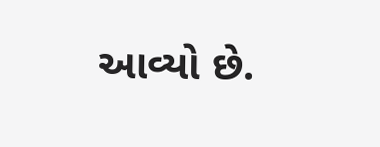આવ્યો છે.